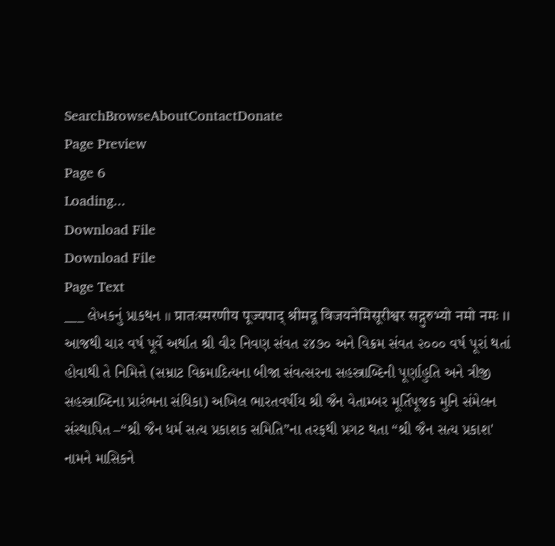SearchBrowseAboutContactDonate
Page Preview
Page 6
Loading...
Download File
Download File
Page Text
___ લેખકનું પ્રાકથન ॥ प्रातःस्मरणीय पूज्यपाद् श्रीमदू विजयनेमिसूरीश्वर सद्गुरुभ्यो नमो नमः ।। આજથી ચાર વર્ષ પૂર્વે અર્થાત શ્રી વીર નિવણ સંવત ૨૪૭૦ અને વિક્રમ સંવત ૨૦૦૦ વર્ષ પૂરાં થતાં હોવાથી તે નિમિત્તે (સમ્રાટ વિક્રમાદિત્યના બીજા સંવત્સરના સહસ્ત્રાબ્દિની પૂર્ણાહુતિ અને ત્રીજી સહસ્ત્રાબ્દિના પ્રારંભના સંધિકા) અખિલ ભારતવર્ષીય શ્રી જૈન વેતામ્બર મૂર્તિપૂજક મુનિ સંમેલન સંસ્થાપિત –“શ્રી જૈન ધર્મ સત્ય પ્રકાશક સમિતિ”ના તરફથી પ્રગટ થતા “શ્રી જૈન સત્ય પ્રકાશ' નામને માસિકને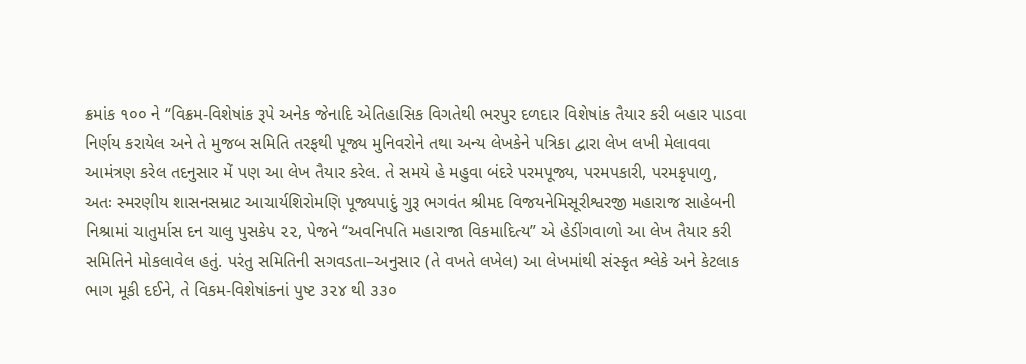ક્રમાંક ૧૦૦ ને “વિક્રમ-વિશેષાંક રૂપે અનેક જેનાદિ એતિહાસિક વિગતેથી ભરપુર દળદાર વિશેષાંક તૈયાર કરી બહાર પાડવા નિર્ણય કરાયેલ અને તે મુજબ સમિતિ તરફથી પૂજ્ય મુનિવરોને તથા અન્ય લેખકેને પત્રિકા દ્વારા લેખ લખી મેલાવવા આમંત્રણ કરેલ તદનુસાર મેં પણ આ લેખ તૈયાર કરેલ. તે સમયે હે મહુવા બંદરે પરમપૂજ્ય, પરમપકારી, પરમકૃપાળુ, અતઃ સ્મરણીય શાસનસમ્રાટ આચાર્યશિરોમણિ પૂજ્યપાદું ગુરૂ ભગવંત શ્રીમદ વિજયનેમિસૂરીશ્વરજી મહારાજ સાહેબની નિશ્રામાં ચાતુર્માસ દન ચાલુ પુસકેપ ૨૨, પેજને “અવનિપતિ મહારાજા વિકમાદિત્ય” એ હેડીંગવાળો આ લેખ તૈયાર કરી સમિતિને મોકલાવેલ હતું. પરંતુ સમિતિની સગવડતા–અનુસાર (તે વખતે લખેલ) આ લેખમાંથી સંસ્કૃત શ્લેકે અને કેટલાક ભાગ મૂકી દઈને, તે વિકમ-વિશેષાંકનાં પુષ્ટ ૩૨૪ થી ૩૩૦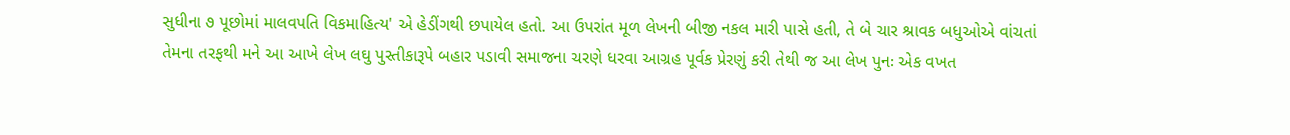સુધીના ૭ પૂછોમાં માલવપતિ વિકમાહિત્ય' એ હેડીંગથી છપાયેલ હતો. આ ઉપરાંત મૂળ લેખની બીજી નકલ મારી પાસે હતી, તે બે ચાર શ્રાવક બધુઓએ વાંચતાં તેમના તરફથી મને આ આખે લેખ લઘુ પુસ્તીકારૂપે બહાર પડાવી સમાજના ચરણે ધરવા આગ્રહ પૂર્વક પ્રેરણું કરી તેથી જ આ લેખ પુનઃ એક વખત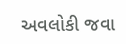અવલોકી જવા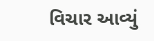વિચાર આવ્યું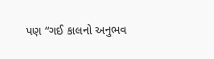પણ “ગઈ કાલનો અનુભવ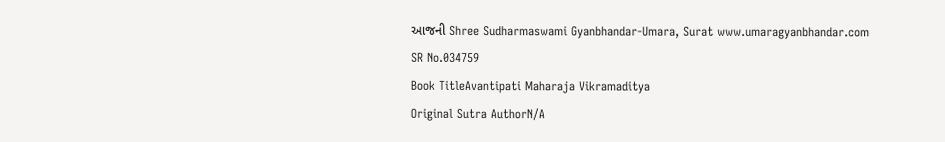આજની Shree Sudharmaswami Gyanbhandar-Umara, Surat www.umaragyanbhandar.com
SR No.034759
Book TitleAvantipati Maharaja Vikramaditya
Original Sutra AuthorN/A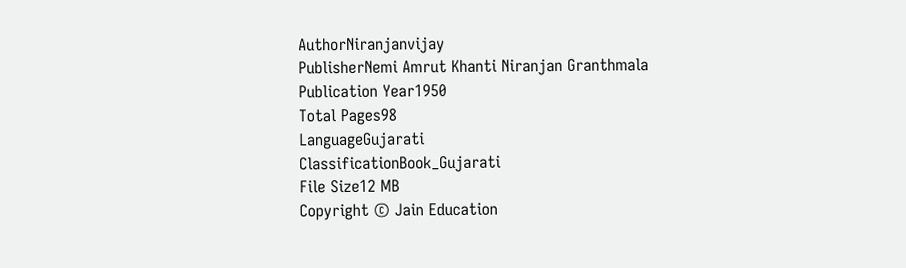AuthorNiranjanvijay
PublisherNemi Amrut Khanti Niranjan Granthmala
Publication Year1950
Total Pages98
LanguageGujarati
ClassificationBook_Gujarati
File Size12 MB
Copyright © Jain Education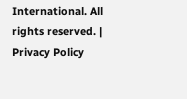International. All rights reserved. | Privacy Policy